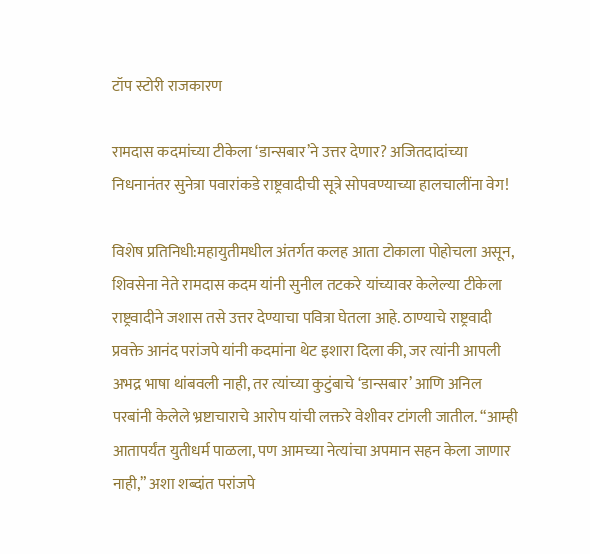टॉप स्टोरी राजकारण

रामदास कदमांच्या टीकेला ‘डान्सबार’ने उत्तर देणार? अजितदादांच्या निधनानंतर सुनेत्रा पवारांकडे राष्ट्रवादीची सूत्रे सोपवण्याच्या हालचालींना वेग!

विशेष प्रतिनिधी:महायुतीमधील अंतर्गत कलह आता टोकाला पोहोचला असून, शिवसेना नेते रामदास कदम यांनी सुनील तटकरे यांच्यावर केलेल्या टीकेला राष्ट्रवादीने जशास तसे उत्तर देण्याचा पवित्रा घेतला आहे. ठाण्याचे राष्ट्रवादी प्रवक्ते आनंद परांजपे यांनी कदमांना थेट इशारा दिला की, जर त्यांनी आपली अभद्र भाषा थांबवली नाही, तर त्यांच्या कुटुंबाचे ‘डान्सबार’ आणि अनिल परबांनी केलेले भ्रष्टाचाराचे आरोप यांची लक्तरे वेशीवर टांगली जातील. “आम्ही आतापर्यंत युतीधर्म पाळला, पण आमच्या नेत्यांचा अपमान सहन केला जाणार नाही,” अशा शब्दांत परांजपे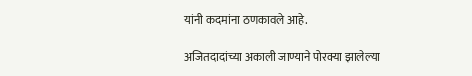यांनी कदमांना ठणकावले आहे.

अजितदादांच्या अकाली जाण्याने पोरक्या झालेल्या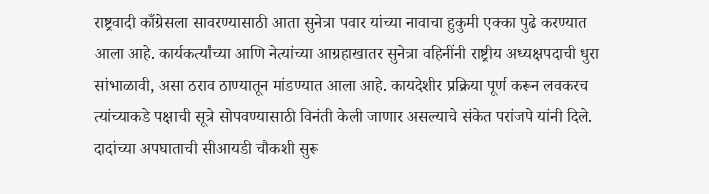राष्ट्रवादी काँग्रेसला सावरण्यासाठी आता सुनेत्रा पवार यांच्या नावाचा हुकुमी एक्का पुढे करण्यात आला आहे. कार्यकर्त्यांच्या आणि नेत्यांच्या आग्रहाखातर सुनेत्रा वहिनींनी राष्ट्रीय अध्यक्षपदाची धुरा सांभाळावी, असा ठराव ठाण्यातून मांडण्यात आला आहे. कायदेशीर प्रक्रिया पूर्ण करून लवकरच त्यांच्याकडे पक्षाची सूत्रे सोपवण्यासाठी विनंती केली जाणार असल्याचे संकेत परांजपे यांनी दिले. दादांच्या अपघाताची सीआयडी चौकशी सुरू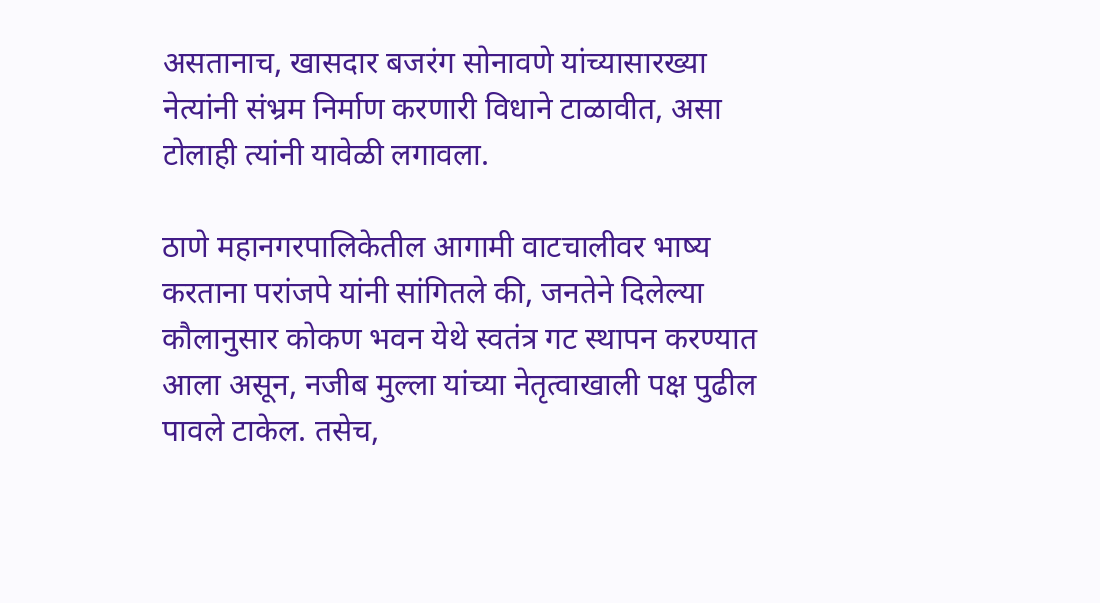असतानाच, खासदार बजरंग सोनावणे यांच्यासारख्या नेत्यांनी संभ्रम निर्माण करणारी विधाने टाळावीत, असा टोलाही त्यांनी यावेळी लगावला.

ठाणे महानगरपालिकेतील आगामी वाटचालीवर भाष्य करताना परांजपे यांनी सांगितले की, जनतेने दिलेल्या कौलानुसार कोकण भवन येथे स्वतंत्र गट स्थापन करण्यात आला असून, नजीब मुल्ला यांच्या नेतृत्वाखाली पक्ष पुढील पावले टाकेल. तसेच,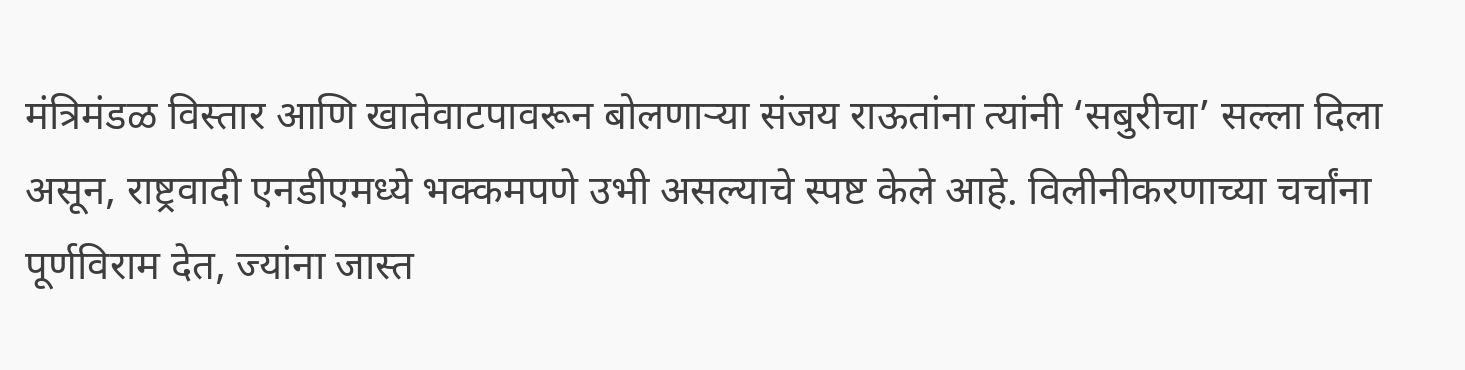मंत्रिमंडळ विस्तार आणि खातेवाटपावरून बोलणाऱ्या संजय राऊतांना त्यांनी ‘सबुरीचा’ सल्ला दिला असून, राष्ट्रवादी एनडीएमध्ये भक्कमपणे उभी असल्याचे स्पष्ट केले आहे. विलीनीकरणाच्या चर्चांना पूर्णविराम देत, ज्यांना जास्त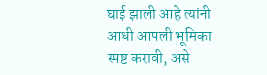घाई झाली आहे त्यांनी आधी आपली भूमिका स्पष्ट करावी, असे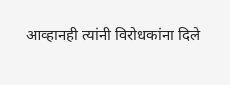आव्हानही त्यांनी विरोधकांना दिले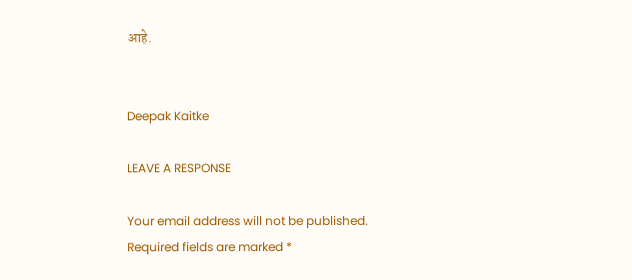आहे.


Deepak Kaitke

LEAVE A RESPONSE

Your email address will not be published. Required fields are marked *